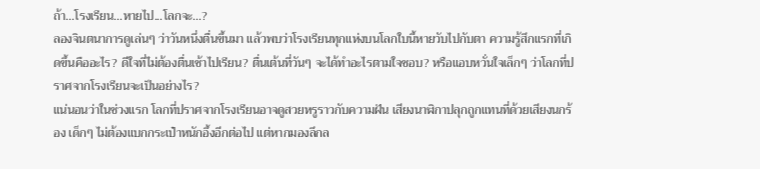ถ้า...โรงเรียน...หายไป...โลกจะ...?
ลองจินตนาการดูเล่นๆ ว่าวันหนึ่งตื่นขึ้นมา แล้วพบว่าโรงเรียนทุกแห่งบนโลกใบนี้หายวับไปกับตา ความรู้สึกแรกที่เกิดขึ้นคืออะไร? ดีใจที่ไม่ต้องตื่นเช้าไปเรียน? ตื่นเต้นที่วันๆ จะได้ทำอะไรตามใจชอบ? หรือแอบหวั่นใจเล็กๆ ว่าโลกที่ปราศจากโรงเรียนจะเป็นอย่างไร?
แน่นอนว่าในช่วงแรก โลกที่ปราศจากโรงเรียนอาจดูสวยหรูราวกับความฝัน เสียงนาฬิกาปลุกถูกแทนที่ด้วยเสียงนกร้อง เด็กๆ ไม่ต้องแบกกระเป๋าหนักอึ้งอีกต่อไป แต่หากมองลึกล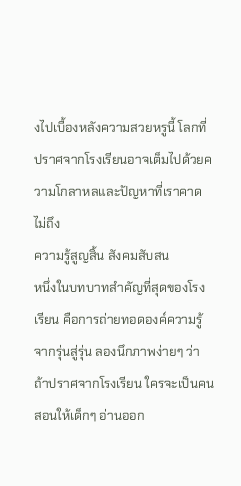งไปเบื้องหลังความสวยหรูนี้ โลกที่ปราศจากโรงเรียนอาจเต็มไปด้วยความโกลาหลและปัญหาที่เราคาดไม่ถึง
ความรู้สูญสิ้น สังคมสับสน
หนึ่งในบทบาทสำคัญที่สุดของโรงเรียน คือการถ่ายทอดองค์ความรู้จากรุ่นสู่รุ่น ลองนึกภาพง่ายๆ ว่าถ้าปราศจากโรงเรียน ใครจะเป็นคนสอนให้เด็กๆ อ่านออก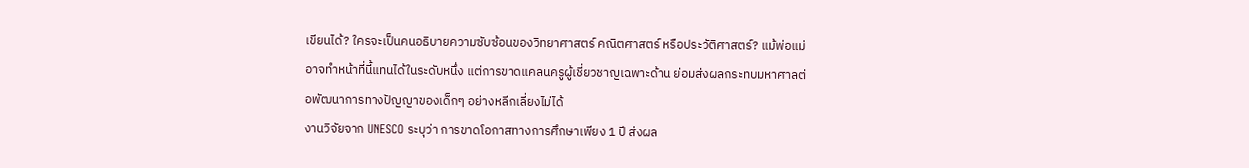เขียนได้? ใครจะเป็นคนอธิบายความซับซ้อนของวิทยาศาสตร์ คณิตศาสตร์ หรือประวัติศาสตร์? แม้พ่อแม่อาจทำหน้าที่นี้แทนได้ในระดับหนึ่ง แต่การขาดแคลนครูผู้เชี่ยวชาญเฉพาะด้าน ย่อมส่งผลกระทบมหาศาลต่อพัฒนาการทางปัญญาของเด็กๆ อย่างหลีกเลี่ยงไม่ได้
งานวิจัยจาก UNESCO ระบุว่า การขาดโอกาสทางการศึกษาเพียง 1 ปี ส่งผล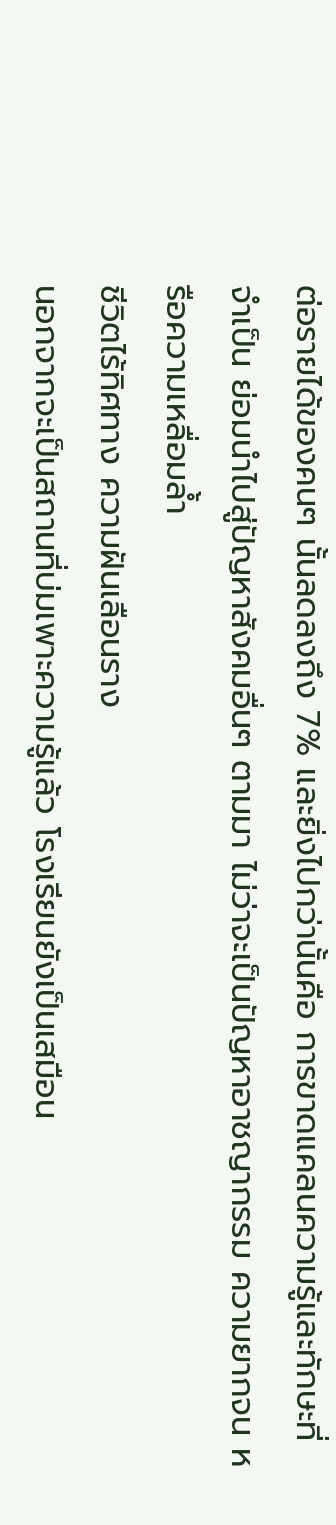ต่อรายได้ของคนๆ นั้นลดลงถึง 7% และยิ่งไปกว่านั้นคือ การขาดแคลนความรู้และทักษะที่จำเป็น ย่อมนำไปสู่ปัญหาสังคมอื่นๆ ตามมา ไม่ว่าจะเป็นปัญหาอาชญากรรม ความยากจน หรือความเหลื่อมล้ำ
ชีวิตไร้ทิศทาง ความฝันเลือนราง
นอกจากจะเป็นสถานที่บ่มเพาะความรู้แล้ว โรงเรียนยังเป็นเสมือน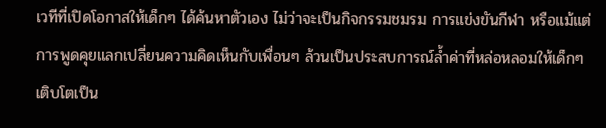เวทีที่เปิดโอกาสให้เด็กๆ ได้ค้นหาตัวเอง ไม่ว่าจะเป็นกิจกรรมชมรม การแข่งขันกีฬา หรือแม้แต่การพูดคุยแลกเปลี่ยนความคิดเห็นกับเพื่อนๆ ล้วนเป็นประสบการณ์ล้ำค่าที่หล่อหลอมให้เด็กๆ เติบโตเป็น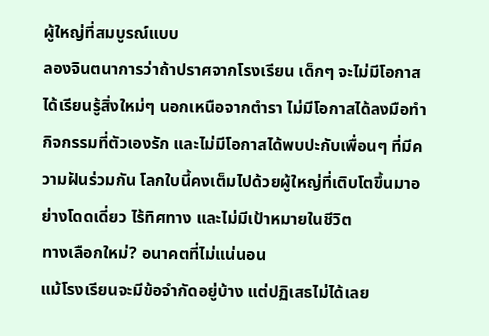ผู้ใหญ่ที่สมบูรณ์แบบ
ลองจินตนาการว่าถ้าปราศจากโรงเรียน เด็กๆ จะไม่มีโอกาสได้เรียนรู้สิ่งใหม่ๆ นอกเหนือจากตำรา ไม่มีโอกาสได้ลงมือทำกิจกรรมที่ตัวเองรัก และไม่มีโอกาสได้พบปะกับเพื่อนๆ ที่มีความฝันร่วมกัน โลกใบนี้คงเต็มไปด้วยผู้ใหญ่ที่เติบโตขึ้นมาอย่างโดดเดี่ยว ไร้ทิศทาง และไม่มีเป้าหมายในชีวิต
ทางเลือกใหม่? อนาคตที่ไม่แน่นอน
แม้โรงเรียนจะมีข้อจำกัดอยู่บ้าง แต่ปฏิเสธไม่ได้เลย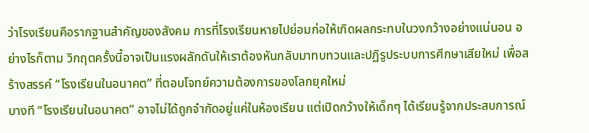ว่าโรงเรียนคือรากฐานสำคัญของสังคม การที่โรงเรียนหายไปย่อมก่อให้เกิดผลกระทบในวงกว้างอย่างแน่นอน อย่างไรก็ตาม วิกฤตครั้งนี้อาจเป็นแรงผลักดันให้เราต้องหันกลับมาทบทวนและปฏิรูประบบการศึกษาเสียใหม่ เพื่อสร้างสรรค์ “โรงเรียนในอนาคต” ที่ตอบโจทย์ความต้องการของโลกยุคใหม่
บางที “โรงเรียนในอนาคต” อาจไม่ได้ถูกจำกัดอยู่แค่ในห้องเรียน แต่เปิดกว้างให้เด็กๆ ได้เรียนรู้จากประสบการณ์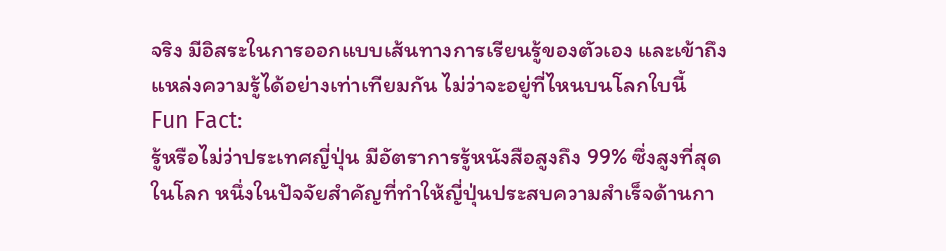จริง มีอิสระในการออกแบบเส้นทางการเรียนรู้ของตัวเอง และเข้าถึงแหล่งความรู้ได้อย่างเท่าเทียมกัน ไม่ว่าจะอยู่ที่ไหนบนโลกใบนี้
Fun Fact:
รู้หรือไม่ว่าประเทศญี่ปุ่น มีอัตราการรู้หนังสือสูงถึง 99% ซึ่งสูงที่สุดในโลก หนึ่งในปัจจัยสำคัญที่ทำให้ญี่ปุ่นประสบความสำเร็จด้านกา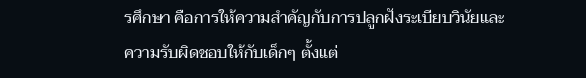รศึกษา คือการให้ความสำคัญกับการปลูกฝังระเบียบวินัยและความรับผิดชอบให้กับเด็กๆ ตั้งแต่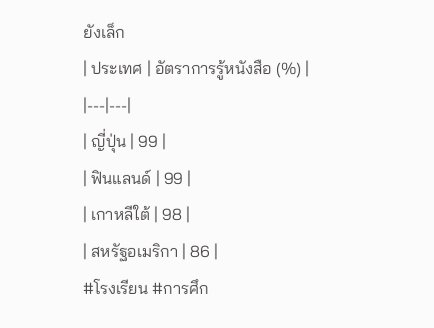ยังเล็ก
| ประเทศ | อัตราการรู้หนังสือ (%) |
|---|---|
| ญี่ปุ่น | 99 |
| ฟินแลนด์ | 99 |
| เกาหลีใต้ | 98 |
| สหรัฐอเมริกา | 86 |
#โรงเรียน #การศึก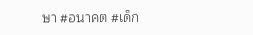ษา #อนาคต #เด็ก